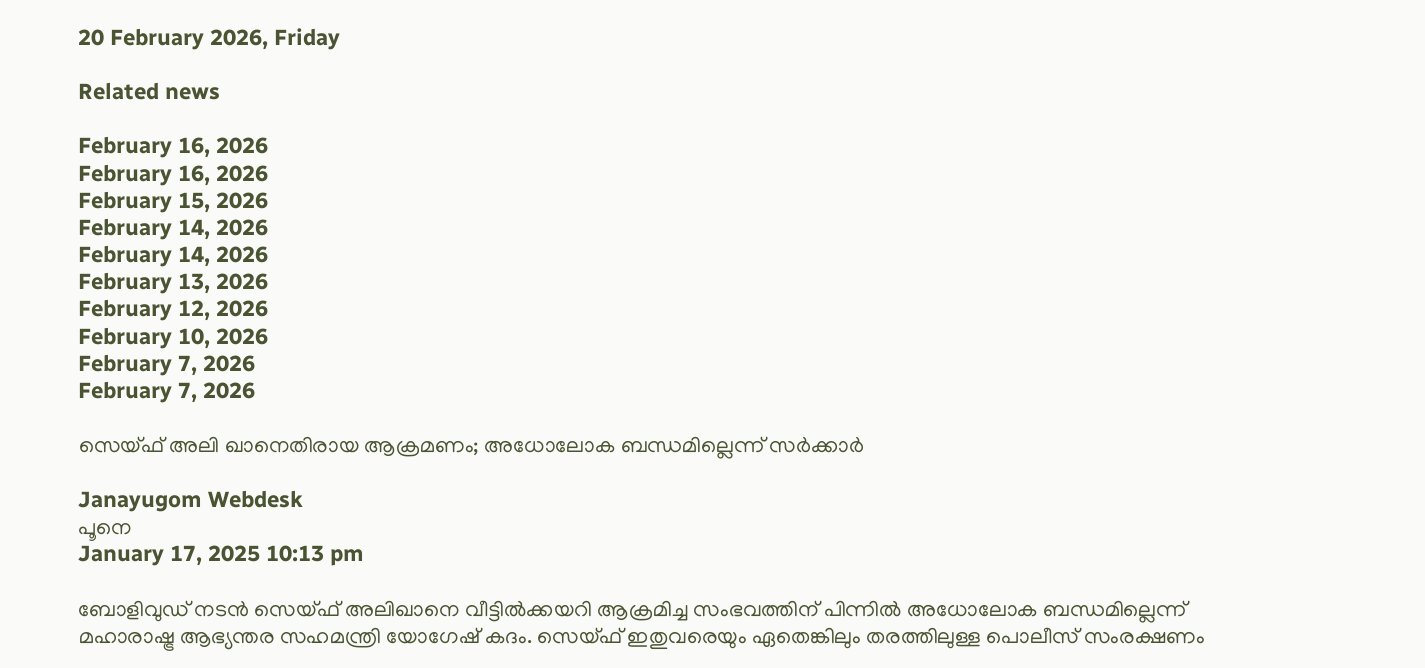20 February 2026, Friday

Related news

February 16, 2026
February 16, 2026
February 15, 2026
February 14, 2026
February 14, 2026
February 13, 2026
February 12, 2026
February 10, 2026
February 7, 2026
February 7, 2026

സെയ്ഫ് അലി ഖാനെതിരായ ആക്രമണം; അധോലോക ബന്ധമില്ലെന്ന് സര്‍ക്കാര്‍

Janayugom Webdesk
പൂനെ
January 17, 2025 10:13 pm

ബോളിവു‍‍ഡ് നടൻ സെയ്ഫ് അലിഖാനെ വീട്ടില്‍ക്കയറി ആക്രമിച്ച സംഭവത്തിന് പിന്നില്‍ അധോലോക ബന്ധമില്ലെന്ന് മഹാരാഷ്ട്ര ആഭ്യന്തര സഹമന്ത്രി യോഗേഷ് കദം. സെയ്ഫ് ഇതുവരെയും ഏതെങ്കിലും തരത്തിലുള്ള പൊലീസ് സംരക്ഷണം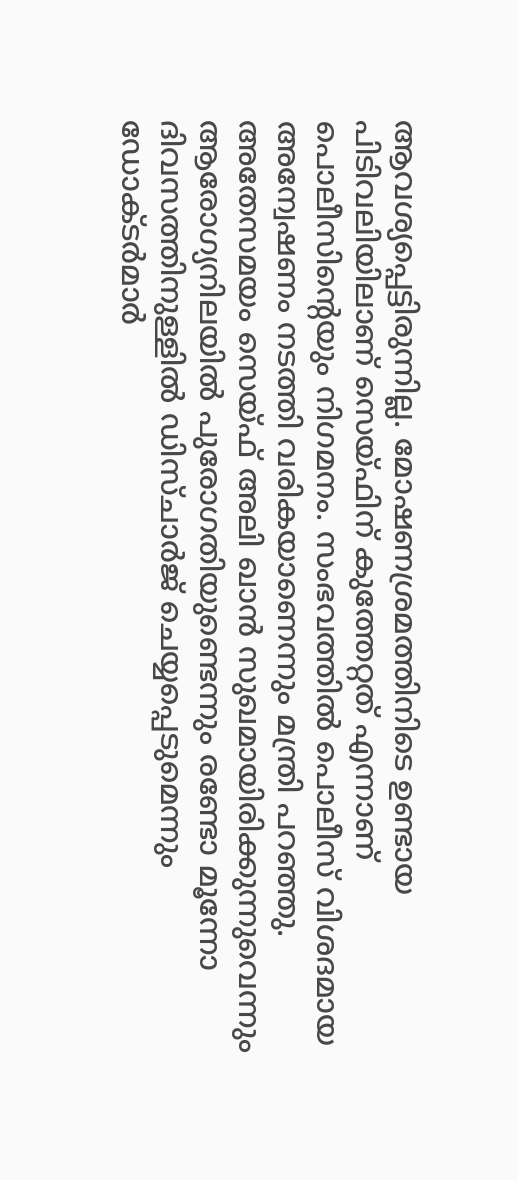ആവശ്യപ്പെട്ടിരുന്നില്ല. മോഷണശ്രമത്തിനിടെ ഉണ്ടായ പിടിവലിയിലാണ് സെയ്ഫിന് കുത്തേറ്റത് എന്നാണ് പൊലീസിന്റെയും നിഗമനം. സംഭവത്തില്‍ പൊലീസ് വിശദമായ അന്വേഷണം നടത്തി വരികയാണെന്നും മന്ത്രി പറഞ്ഞു. അതേസമയം സെയ്ഫ് അലി ഖാൻ സുഖമായിരിക്കുന്നുവെന്നും ആരോഗ്യനിലയില്‍ പുരോഗതിയുണ്ടെന്നും രണ്ടോ മൂന്നോ ദിവസത്തിനുള്ളിൽ ഡിസ്ചാർജ് ചെയ്യപ്പെടുമെന്നും ഡോക്ടർമാർ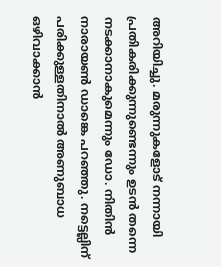അറിയിച്ചു. മരുന്നുകളോട് നന്നായി പ്രതികരിക്കുന്നുണ്ടെന്നും ഉടന്‍ തന്നെ നടക്കാനാകുമെന്നും ഡോ. നിതിന്‍ നാരായണ്‍ ഡാങ്കെ പറഞ്ഞു. നട്ടെല്ലിന് പരിക്കുള്ളതിനാല്‍ അണുബാധ ഒഴിവാക്കാന്‍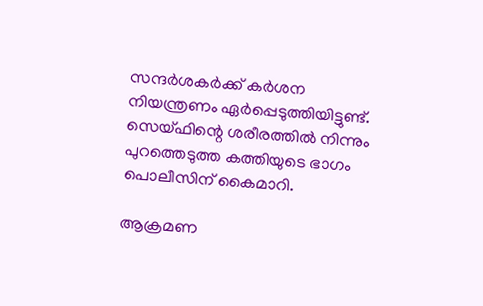സന്ദര്‍ശകര്‍ക്ക് കര്‍ശന നിയന്ത്രണം ഏര്‍പ്പെടുത്തിയിട്ടുണ്ട്. സെയ്ഫിന്റെ ശരീരത്തില്‍ നിന്നും പുറത്തെടുത്ത കത്തിയുടെ ഭാഗം പൊലീസിന് കൈമാറി.

ആക്രമണ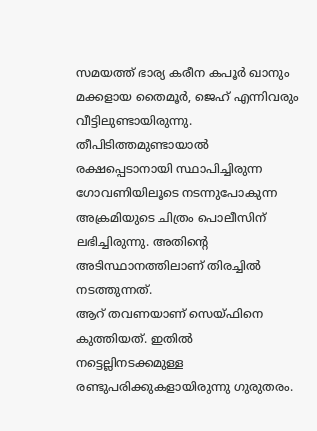സമയത്ത് ഭാര്യ കരീന കപൂര്‍ ഖാനും മക്കളായ തൈമൂര്‍, ജെഹ് എന്നിവരും വീട്ടിലുണ്ടായിരുന്നു. തീപിടിത്തമുണ്ടായാല്‍ രക്ഷപ്പെടാനായി സ്ഥാപിച്ചിരുന്ന ഗോവണിയിലൂടെ നടന്നുപോകുന്ന അക്രമിയുടെ ചിത്രം പൊലീസിന് ലഭിച്ചിരുന്നു. അതിന്റെ അടിസ്ഥാനത്തിലാണ് തിരച്ചില്‍ നടത്തുന്നത്.
ആറ് തവണയാണ് സെയ്ഫിനെ കുത്തിയത്. ഇതില്‍ നട്ടെല്ലിനടക്കമുള്ള രണ്ടുപരിക്കുകളായിരുന്നു ഗുരുതരം.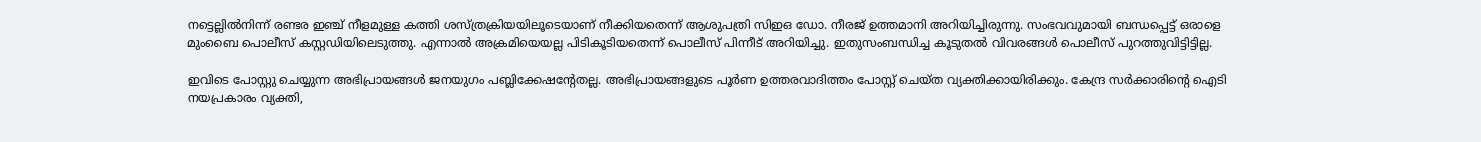നട്ടെല്ലില്‍നിന്ന് രണ്ടര ഇഞ്ച് നീളമുള്ള കത്തി ശസ്ത്രക്രിയയിലൂടെയാണ് നീക്കിയതെന്ന് ആശുപത്രി സിഇഒ ഡോ. നീരജ് ഉത്തമാനി അറിയിച്ചിരുന്നു. സംഭവവുമായി ബന്ധപ്പെട്ട് ഒരാളെ മുംബൈ പൊലീസ് കസ്റ്റഡിയിലെടുത്തു. എന്നാല്‍ അക്രമിയെയല്ല പിടികൂടിയതെന്ന് പൊലീസ് പിന്നീട് അറിയിച്ചു. ഇതുസംബന്ധിച്ച കൂടുതല്‍ വിവരങ്ങള്‍ പൊലീസ് പുറത്തുവിട്ടിട്ടില്ല.

ഇവിടെ പോസ്റ്റു ചെയ്യുന്ന അഭിപ്രായങ്ങള്‍ ജനയുഗം പബ്ലിക്കേഷന്റേതല്ല. അഭിപ്രായങ്ങളുടെ പൂര്‍ണ ഉത്തരവാദിത്തം പോസ്റ്റ് ചെയ്ത വ്യക്തിക്കായിരിക്കും. കേന്ദ്ര സര്‍ക്കാരിന്റെ ഐടി നയപ്രകാരം വ്യക്തി,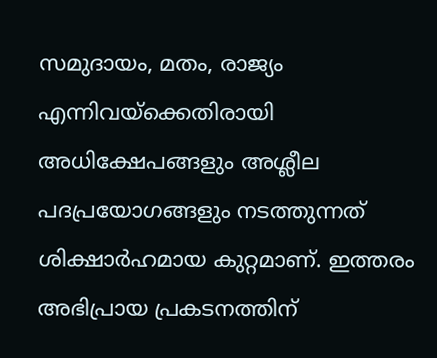സമുദായം, മതം, രാജ്യം എന്നിവയ്‌ക്കെതിരായി അധിക്ഷേപങ്ങളും അശ്ലീല പദപ്രയോഗങ്ങളും നടത്തുന്നത് ശിക്ഷാര്‍ഹമായ കുറ്റമാണ്. ഇത്തരം അഭിപ്രായ പ്രകടനത്തിന്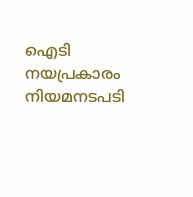ഐടി നയപ്രകാരം നിയമനടപടി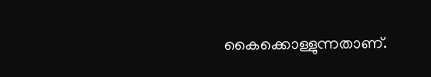കൈക്കൊള്ളുന്നതാണ്.